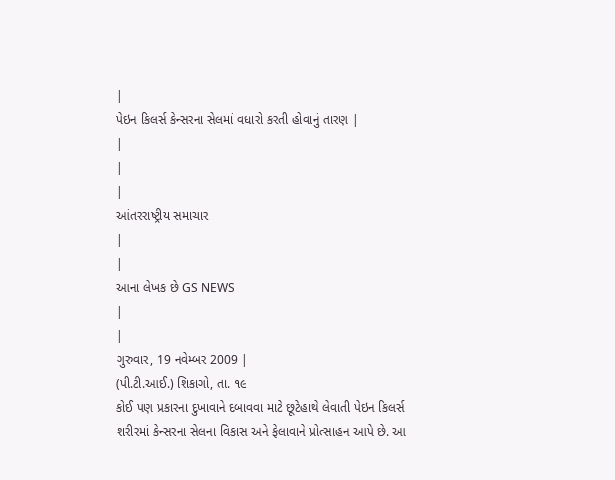|
પેઇન કિલર્સ કેન્સરના સેલમાં વધારો કરતી હોવાનું તારણ |
|
|
|
આંતરરાષ્ટ્રીય સમાચાર
|
|
આના લેખક છે GS NEWS
|
|
ગુરુવાર, 19 નવેમ્બર 2009 |
(પી.ટી.આઈ.) શિકાગો, તા. ૧૯
કોઈ પણ પ્રકારના દુખાવાને દબાવવા માટે છૂટેહાથે લેવાતી પેઇન કિલર્સ
શરીરમાં કેન્સરના સેલના વિકાસ અને ફેલાવાને પ્રોત્સાહન આપે છે. આ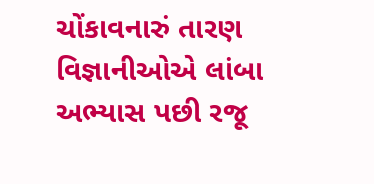ચોંકાવનારું તારણ વિજ્ઞાનીઓએ લાંબા અભ્યાસ પછી રજૂ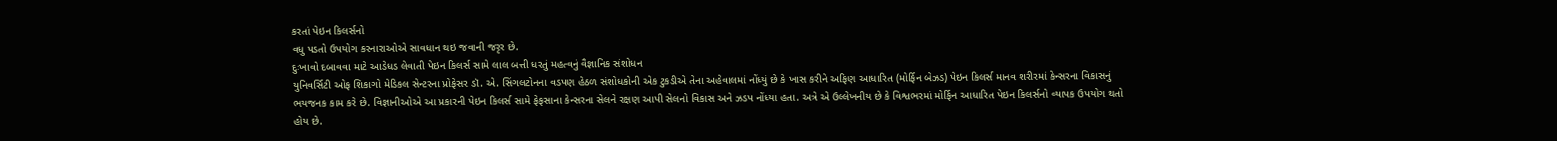કરતાં પેઇન કિલર્સનો
વધુ પડતો ઉપયોગ કરનારાઓએ સાવધાન થઇ જવાની જરૃર છે.
દુઃખાવો દબાવવા માટે આડેધડ લેવાતી પેઇન કિલર્સ સામે લાલ બત્તી ધરતું મહત્વનું વૈજ્ઞાનિક સંશોધન
યુનિવર્સિટી ઓફ શિકાગો મેડિકલ સેન્ટરના પ્રોફેસર ડૉ. એ. સિંગલટોનના વડપણ હેઠળ સંશોધકોની એક ટુકડીએ તેના અહેવાલમાં નોંધ્યું છે કે ખાસ કરીને અફિણ આધારિત (મોર્ફિન બેઝડ) પેઇન કિલર્સ માનવ શરીરમાં કેન્સરના વિકાસનું ભયજનક કામ કરે છે. વિજ્ઞાનીઓએ આ પ્રકારની પેઇન કિલર્સ સામે ફેફસાના કેન્સરના સેલને રક્ષણ આપી સેલનો વિકાસ અને ઝડપ નોંધ્યા હતા. અત્રે એ ઉલ્લેખનીય છે કે વિશ્વભરમાં મોર્ફિન આધારિત પેઇન કિલર્સનો વ્યાપક ઉપયોગ થતો હોય છે.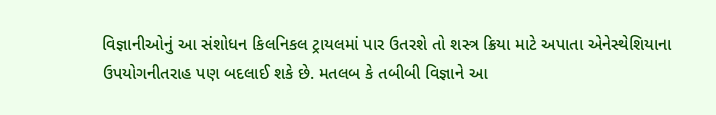વિજ્ઞાનીઓનું આ સંશોધન કિલનિકલ ટ્રાયલમાં પાર ઉતરશે તો શસ્ત્ર ક્રિયા માટે અપાતા એનેસ્થેશિયાના ઉપયોગનીતરાહ પણ બદલાઈ શકે છે. મતલબ કે તબીબી વિજ્ઞાને આ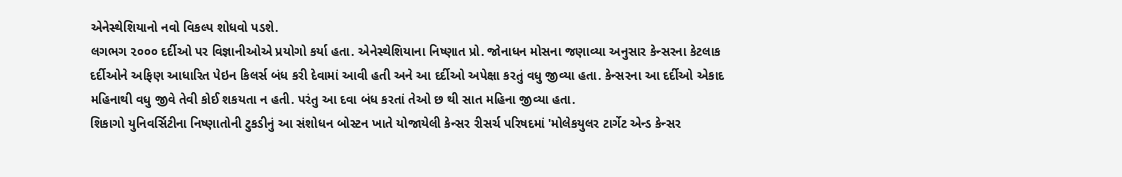એનેસ્થેશિયાનો નવો વિકલ્પ શોધવો પડશે.
લગભગ ૨૦૦૦ દર્દીઓ પર વિજ્ઞાનીઓએ પ્રયોગો કર્યા હતા. એનેસ્થેશિયાના નિષ્ણાત પ્રો. જોનાધન મોસના જણાવ્યા અનુસાર કેન્સરના કેટલાક દર્દીઓને અફિણ આધારિત પેઇન કિલર્સ બંધ કરી દેવામાં આવી હતી અને આ દર્દીઓ અપેક્ષા કરતું વધુ જીવ્યા હતા. કેન્સરના આ દર્દીઓ એકાદ મહિનાથી વધુ જીવે તેવી કોઈ શકયતા ન હતી. પરંતુ આ દવા બંધ કરતાં તેઓ છ થી સાત મહિના જીવ્યા હતા.
શિકાગો યુનિવર્સિટીના નિષ્ણાતોની ટુકડીનું આ સંશોધન બોસ્ટન ખાતે યોજાયેલી કેન્સર રીસર્ચ પરિષદમાં 'મોલેકયુલર ટાર્ગેટ એન્ડ કેન્સર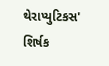થેરાપ્યુટિકસ' શિર્ષક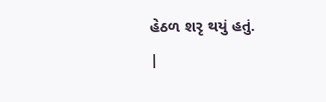હેઠળ શરૃ થયું હતું.
|